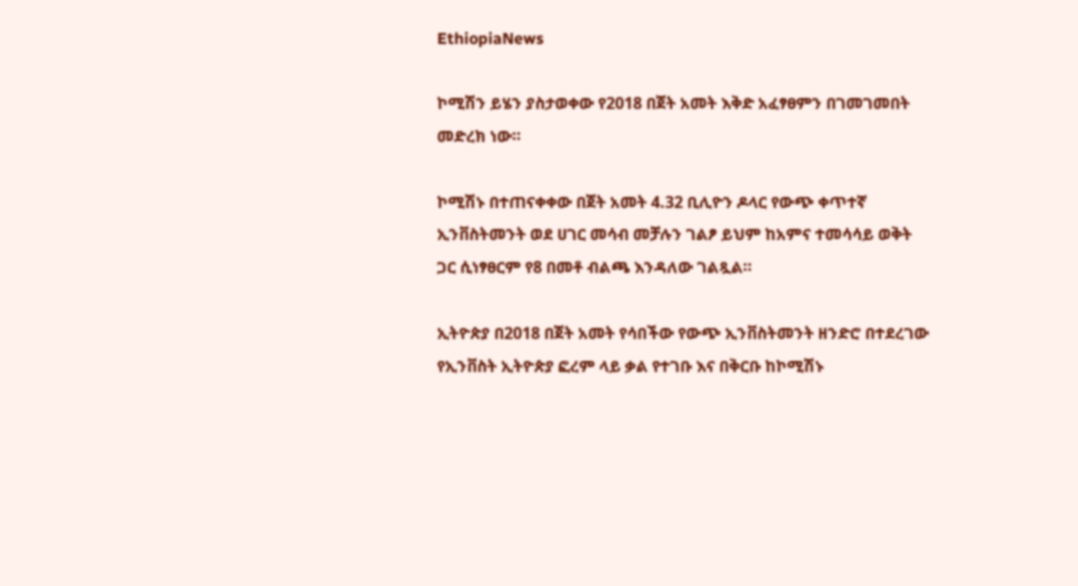EthiopiaNews

ኮሚሽን ይሄን ያስታወቀው የ2018 በጀት አመት እቅድ አፈፃፀምን በገመገመበት መድረክ ነው።

ኮሚሽኑ በተጠናቀቀው በጀት አመት 4.32 ቢሊዮን ዶላር የውጭ ቀጥተኛ ኢንቨስትመንት ወደ ሀገር መሳብ መቻሉን ገልፆ ይህም ከአምና ተመሳሳይ ወቅት ጋር ሲነፃፀርም የ8 በመቶ ብልጫ እንዳለው ገልጿል።

ኢትዮጵያ በ2018 በጀት አመት የሳበችው የውጭ ኢንቨስትመንት ዘንድሮ በተደረገው የኢንቨስት ኢትዮጵያ ፎረም ላይ ቃል የተገቡ እና በቅርቡ ከኮሚሽኑ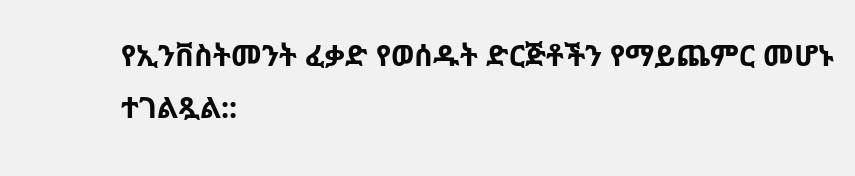የኢንቨስትመንት ፈቃድ የወሰዱት ድርጅቶችን የማይጨምር መሆኑ ተገልጿል::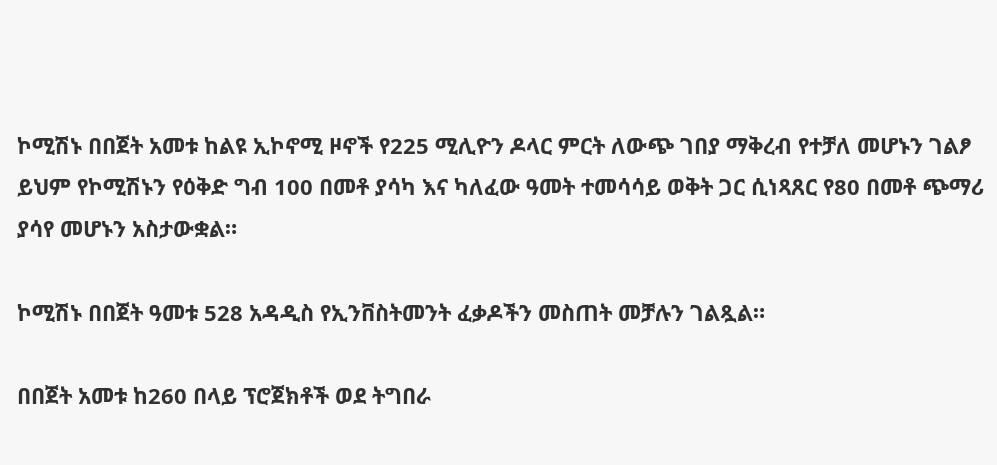ኮሚሽኑ በበጀት አመቱ ከልዩ ኢኮኖሚ ዞኖች የ225 ሚሊዮን ዶላር ምርት ለውጭ ገበያ ማቅረብ የተቻለ መሆኑን ገልፆ ይህም የኮሚሽኑን የዕቅድ ግብ 100 በመቶ ያሳካ እና ካለፈው ዓመት ተመሳሳይ ወቅት ጋር ሲነጻጸር የ80 በመቶ ጭማሪ ያሳየ መሆኑን አስታውቋል።

ኮሚሽኑ በበጀት ዓመቱ 528 አዳዲስ የኢንቨስትመንት ፈቃዶችን መስጠት መቻሉን ገልጿል።

በበጀት አመቱ ከ260 በላይ ፕሮጀክቶች ወደ ትግበራ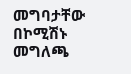መግባታቸው በኮሚሽኑ መግለጫ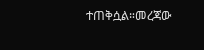ተጠቅሷል።መረጃው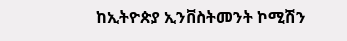ከኢትዮጵያ ኢንቨስትመንት ኮሚሽን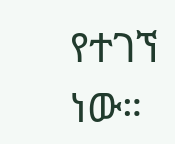የተገኘ ነው።